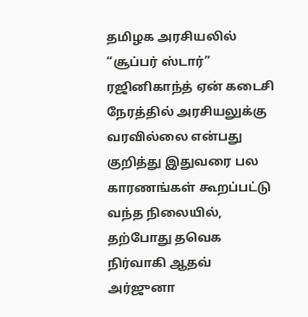தமிழக அரசியலில் “சூப்பர் ஸ்டார்” ரஜினிகாந்த் ஏன் கடைசி நேரத்தில் அரசியலுக்கு வரவில்லை என்பது குறித்து இதுவரை பல காரணங்கள் கூறப்பட்டு வந்த நிலையில், தற்போது தவெக நிர்வாகி ஆதவ் அர்ஜுனா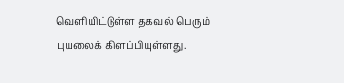வெளியிட்டுள்ள தகவல் பெரும் புயலைக் கிளப்பியுள்ளது.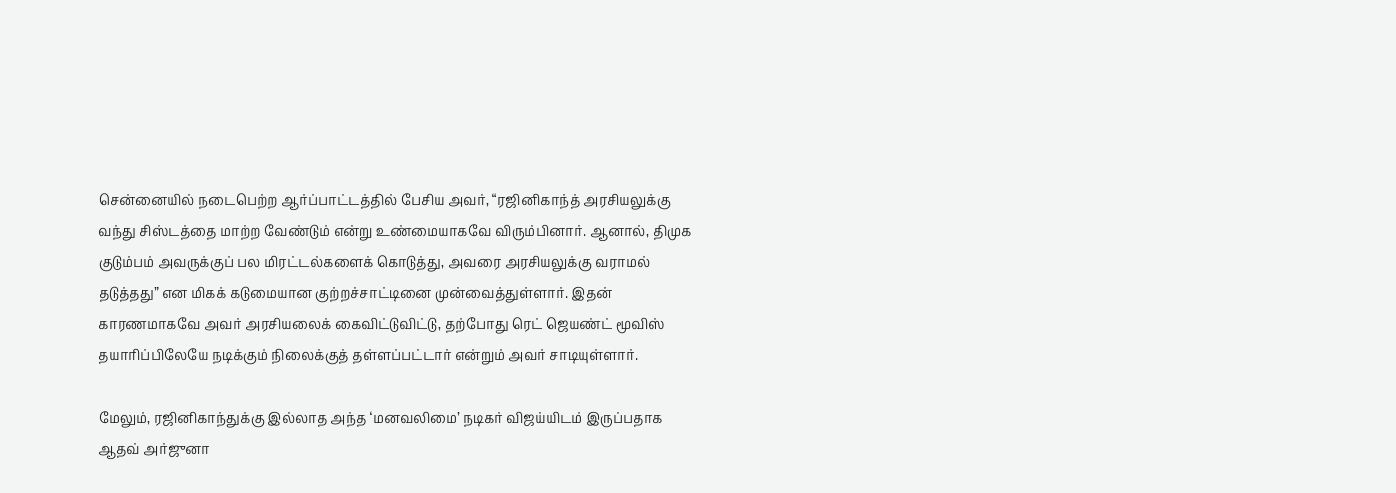சென்னையில் நடைபெற்ற ஆர்ப்பாட்டத்தில் பேசிய அவர், “ரஜினிகாந்த் அரசியலுக்கு வந்து சிஸ்டத்தை மாற்ற வேண்டும் என்று உண்மையாகவே விரும்பினார். ஆனால், திமுக குடும்பம் அவருக்குப் பல மிரட்டல்களைக் கொடுத்து, அவரை அரசியலுக்கு வராமல் தடுத்தது” என மிகக் கடுமையான குற்றச்சாட்டினை முன்வைத்துள்ளார். இதன் காரணமாகவே அவர் அரசியலைக் கைவிட்டுவிட்டு, தற்போது ரெட் ஜெயண்ட் மூவிஸ் தயாரிப்பிலேயே நடிக்கும் நிலைக்குத் தள்ளப்பட்டார் என்றும் அவர் சாடியுள்ளார்.

மேலும், ரஜினிகாந்துக்கு இல்லாத அந்த ‘மனவலிமை’ நடிகர் விஜய்யிடம் இருப்பதாக ஆதவ் அர்ஜுனா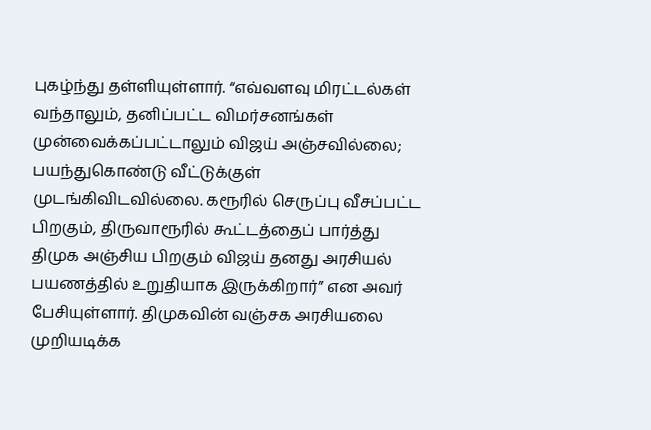புகழ்ந்து தள்ளியுள்ளார். “எவ்வளவு மிரட்டல்கள் வந்தாலும், தனிப்பட்ட விமர்சனங்கள் முன்வைக்கப்பட்டாலும் விஜய் அஞ்சவில்லை; பயந்துகொண்டு வீட்டுக்குள் முடங்கிவிடவில்லை. கரூரில் செருப்பு வீசப்பட்ட பிறகும், திருவாரூரில் கூட்டத்தைப் பார்த்து திமுக அஞ்சிய பிறகும் விஜய் தனது அரசியல் பயணத்தில் உறுதியாக இருக்கிறார்” என அவர் பேசியுள்ளார். திமுகவின் வஞ்சக அரசியலை முறியடிக்க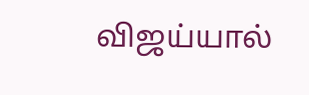விஜய்யால்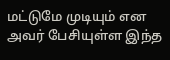மட்டுமே முடியும் என அவர் பேசியுள்ள இந்த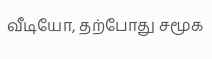வீடியோ, தற்போது சமூக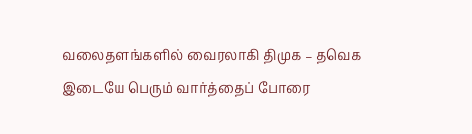வலைதளங்களில் வைரலாகி திமுக – தவெக இடையே பெரும் வார்த்தைப் போரை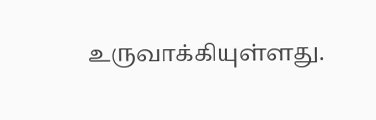உருவாக்கியுள்ளது.